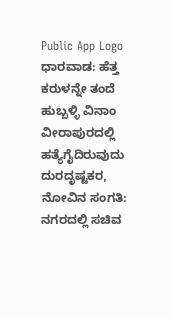Public App Logo
ಧಾರವಾಡ: ಹೆತ್ತ ಕರುಳನ್ನೇ ತಂದೆ ಹುಬ್ಬಳ್ಳಿ ವಿನಾಂ ವೀರಾಪುರದಲ್ಲಿ ಹತ್ಯೆಗೈದಿರುವುದು ದುರದೃಷ್ಟಕರ, ನೋವಿನ ಸಂಗತಿ: ನಗರದಲ್ಲಿ ಸಚಿವ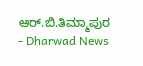ಆರ್.ಬಿ.ತಿಮ್ಮಾಪುರ - Dharwad News